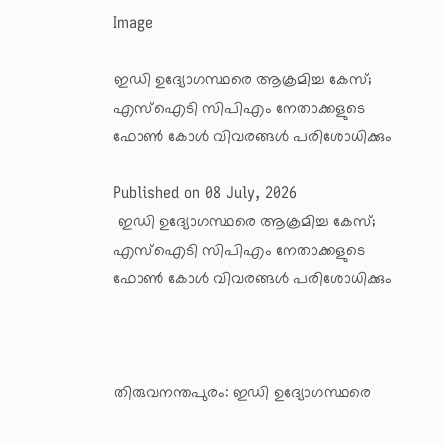Image

ഇഡി ഉദ്യോഗസ്ഥരെ ആക്രമിച്ച കേസ്; എസ്‌ഐടി സിപിഎം നേതാക്കളുടെ ഫോണ്‍ കോള്‍ വിവരങ്ങള്‍ പരിശോധിക്കും

Published on 08 July, 2026
 ഇഡി ഉദ്യോഗസ്ഥരെ ആക്രമിച്ച കേസ്; എസ്‌ഐടി സിപിഎം നേതാക്കളുടെ ഫോണ്‍ കോള്‍ വിവരങ്ങള്‍ പരിശോധിക്കും



തിരുവനന്തപുരം: ഇഡി ഉദ്യോഗസ്ഥരെ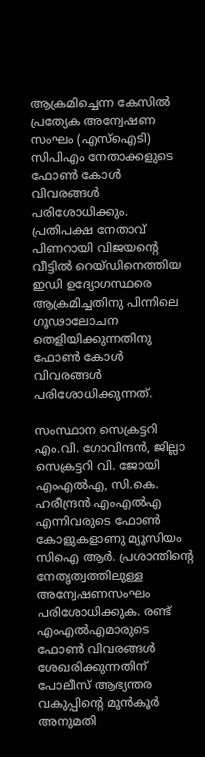ആക്രമിച്ചെന്ന കേസില്‍ പ്രത്യേക അന്വേഷണ സംഘം (എസ്‌ഐടി) സിപിഎം നേതാക്കളുടെ ഫോണ്‍ കോള്‍ വിവരങ്ങള്‍ പരിശോധിക്കും. പ്രതിപക്ഷ നേതാവ് പിണറായി വിജയന്റെ വീട്ടില്‍ റെയ്ഡിനെത്തിയ ഇഡി ഉദ്യോഗസ്ഥരെ ആക്രമിച്ചതിനു പിന്നിലെ ഗൂഢാലോചന തെളിയിക്കുന്നതിനു ഫോണ്‍ കോള്‍ വിവരങ്ങള്‍ പരിശോധിക്കുന്നത്.

സംസ്ഥാന സെക്രട്ടറി എം.വി. ഗോവിന്ദന്‍, ജില്ലാ സെക്രട്ടറി വി. ജോയി എംഎല്‍എ, സി.കെ. ഹരീന്ദ്രന്‍ എംഎല്‍എ എന്നിവരുടെ ഫോണ്‍ കോളുകളാണു മ്യൂസിയം സിഐ ആര്‍. പ്രശാന്തിന്റെ നേതൃത്വത്തിലുള്ള അന്വേഷണസംഘം പരിശോധിക്കുക. രണ്ട് എംഎല്‍എമാരുടെ ഫോണ്‍ വിവരങ്ങള്‍ ശേഖരിക്കുന്നതിന് പോലീസ് ആഭ്യന്തര വകുപ്പിന്റെ മുന്‍കൂര്‍ അനുമതി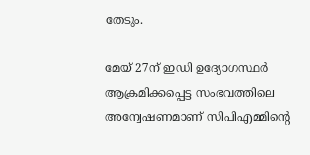തേടും.

മേയ് 27ന് ഇഡി ഉദ്യോഗസ്ഥര്‍ ആക്രമിക്കപ്പെട്ട സംഭവത്തിലെ അന്വേഷണമാണ് സിപിഎമ്മിന്റെ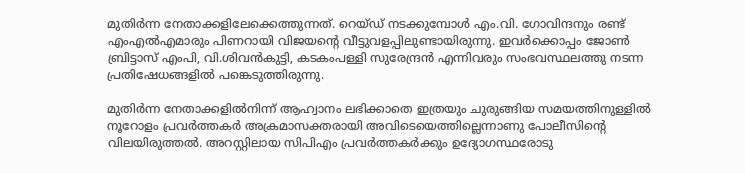മുതിര്‍ന്ന നേതാക്കളിലേക്കെത്തുന്നത്. റെയ്ഡ് നടക്കുമ്പോള്‍ എം.വി. ഗോവിന്ദനും രണ്ട് എംഎല്‍എമാരും പിണറായി വിജയന്റെ വീട്ടുവളപ്പിലുണ്ടായിരുന്നു. ഇവര്‍ക്കൊപ്പം ജോണ്‍ ബ്രിട്ടാസ് എംപി, വി.ശിവന്‍കുട്ടി, കടകംപള്ളി സുരേന്ദ്രന്‍ എന്നിവരും സംഭവസ്ഥലത്തു നടന്ന പ്രതിഷേധങ്ങളില്‍ പങ്കെടുത്തിരുന്നു.

മുതിര്‍ന്ന നേതാക്കളില്‍നിന്ന് ആഹ്വാനം ലഭിക്കാതെ ഇത്രയും ചുരുങ്ങിയ സമയത്തിനുള്ളില്‍ നൂറോളം പ്രവര്‍ത്തകര്‍ അക്രമാസക്തരായി അവിടെയെത്തില്ലെന്നാണു പോലീസിന്റെ വിലയിരുത്തല്‍. അറസ്റ്റിലായ സിപിഎം പ്രവര്‍ത്തകര്‍ക്കും ഉദ്യോഗസ്ഥരോടു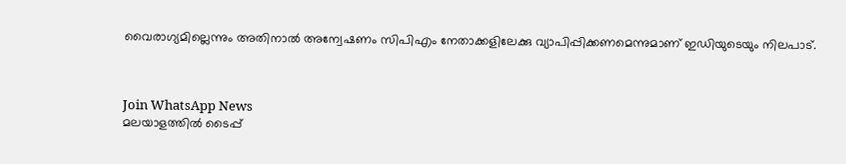വൈരാഗ്യമില്ലെന്നും അതിനാല്‍ അന്വേഷണം സിപിഎം നേതാക്കളിലേക്കു വ്യാപിപ്പിക്കണമെന്നുമാണ് ഇഡിയുടെയും നിലപാട്.



Join WhatsApp News
മലയാളത്തില്‍ ടൈപ്പ്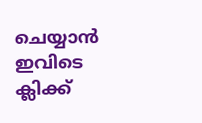ചെയ്യാന്‍ ഇവിടെ ക്ലിക്ക്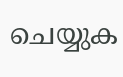ചെയ്യുക